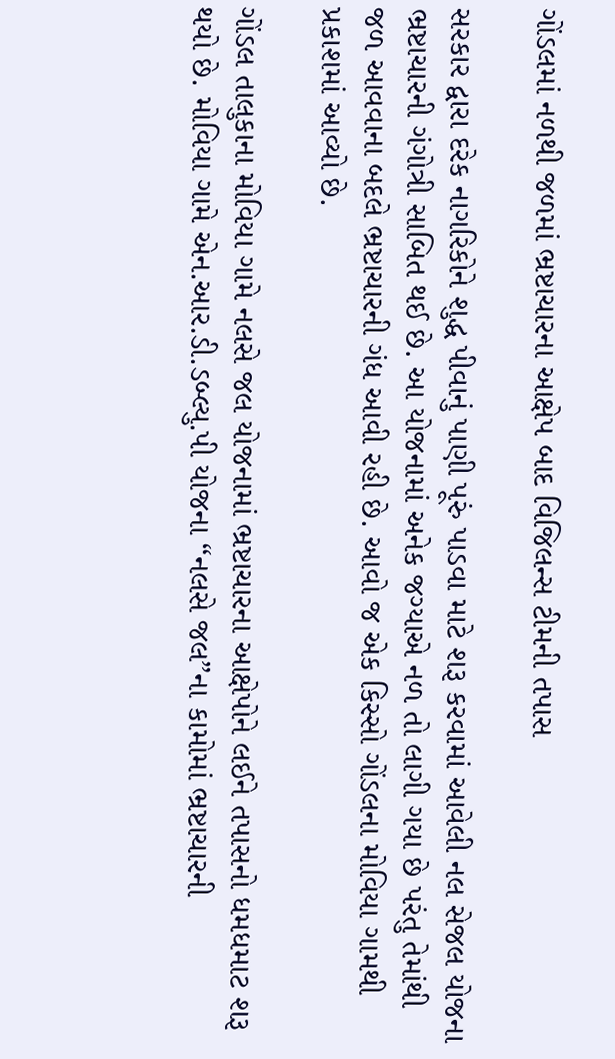ગોંડલમાં નળથી જળમાં ભ્રષ્ટાચારના આક્ષેપ બાદ વિજિલન્સ ટીમની તપાસ

સરકાર દ્વારા દરેક નાગરિકોને શુદ્ધ પીવાનું પાણી પૂરું પાડવા માટે શરૂ કરવામાં આવેલી નલ સેજલ યોજના ભ્રષ્ટાચારની ગંગોત્રી સાબિત થઈ છે. આ યોજનામાં અનેક જગ્યાએ નળ તો લાગી ગયા છે પરંતુ તેમાંથી જળ આવવાના બદલે ભ્રષ્ટાચારની ગંધ આવી રહી છે. આવો જ એક કિસ્સો ગોંડલના મોવિયા ગામથી પ્રકાશમાં આવ્યો છે.

ગોંડલ તાલુકાના મોવિયા ગામે નલસે જલ યોજનામાં ભ્રષ્ટાચારના આક્ષેપોને લઈને તપાસનો ધમધમાટ શરૂ થયો છે. મોવિયા ગામે એન.આર.ડી.ડબ્લ્યુ.પી યોજના “નલસે જલ”ના કામોમાં ભ્રષ્ટાચારની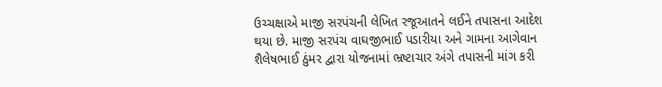ઉચ્ચક્ષાએ માજી સરપંચની લેખિત રજૂઆતને લઈને તપાસના આદેશ થયા છે. માજી સરપંચ વાઘજીભાઈ પડારીયા અને ગામના આગેવાન શૈલેષભાઈ ઠુંમર દ્વારા યોજનામાં ભ્રષ્ટાચાર અંગે તપાસની માંગ કરી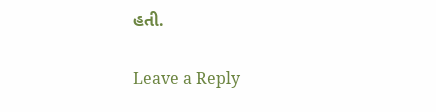હતી.

Leave a Reply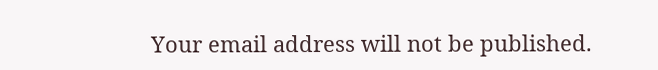Your email address will not be published.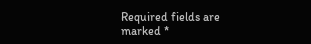Required fields are marked *